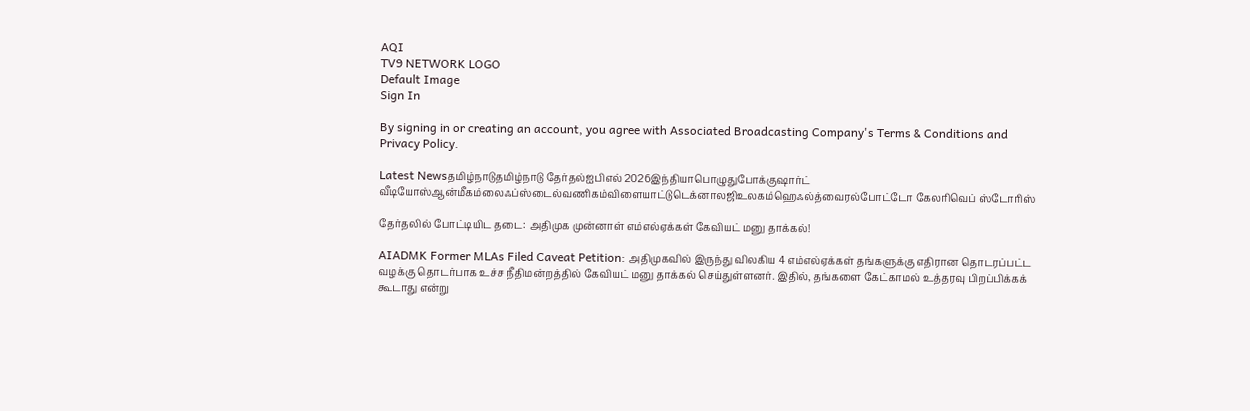AQI
TV9 NETWORK LOGO
Default Image
Sign In

By signing in or creating an account, you agree with Associated Broadcasting Company's Terms & Conditions and Privacy Policy.

Latest Newsதமிழ்நாடுதமிழ்நாடு தேர்தல்ஐபிஎல் 2026இந்தியாபொழுதுபோக்குஷார்ட் வீடியோஸ்ஆன்மீகம்லைஃப்ஸ்டைல்வணிகம்விளையாட்டுடெக்னாலஜிஉலகம்ஹெஃல்த்வைரல்போட்டோ கேலரிவெப் ஸ்டோரிஸ்

தேர்தலில் போட்டியிட தடை: அதிமுக முன்னாள் எம்எல்ஏக்கள் கேவியட் மனு தாக்கல்!

AIADMK Former MLAs Filed Caveat Petition: அதிமுகவில் இருந்து விலகிய 4 எம்எல்ஏக்கள் தங்களுக்கு எதிரான தொடரப்பட்ட வழக்கு தொடர்பாக உச்ச நீதிமன்றத்தில் கேவியட் மனு தாக்கல் செய்துள்ளனர். இதில், தங்களை கேட்காமல் உத்தரவு பிறப்பிக்கக் கூடாது என்று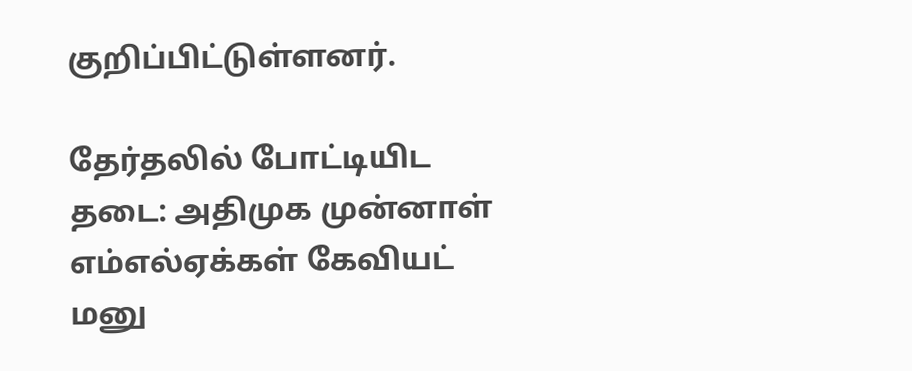குறிப்பிட்டுள்ளனர்.

தேர்தலில் போட்டியிட தடை: அதிமுக முன்னாள் எம்எல்ஏக்கள் கேவியட் மனு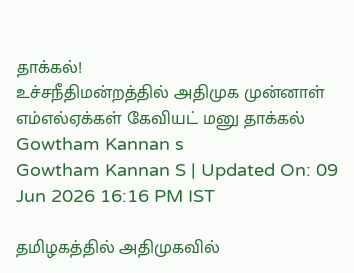தாக்கல்!
உச்சநீதிமன்றத்தில் அதிமுக முன்னாள் எம்எல்ஏக்கள் கேவியட் மனு தாக்கல்
Gowtham Kannan s
Gowtham Kannan S | Updated On: 09 Jun 2026 16:16 PM IST

தமிழகத்தில் அதிமுகவில்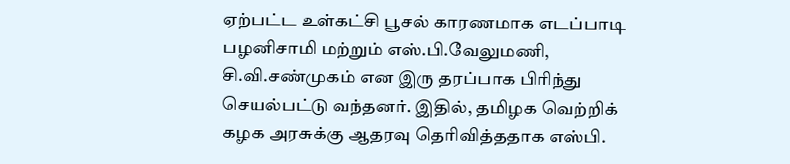ஏற்பட்ட உள்கட்சி பூசல் காரணமாக எடப்பாடி பழனிசாமி மற்றும் எஸ்.பி.வேலுமணி, சி.வி.சண்முகம் என இரு தரப்பாக பிரிந்து செயல்பட்டு வந்தனர். இதில், தமிழக வெற்றிக் கழக அரசுக்கு ஆதரவு தெரிவித்ததாக எஸ்பி.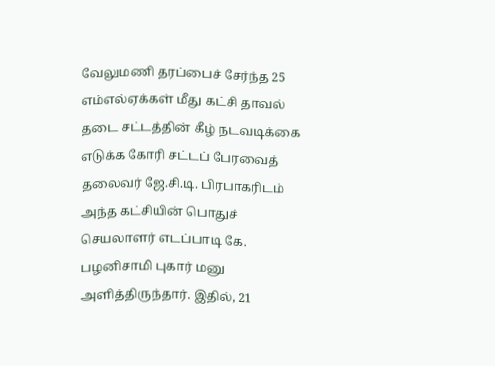வேலுமணி தரப்பைச் சேர்ந்த 25 எம்எல்ஏக்கள் மீது கட்சி தாவல் தடை சட்டத்தின் கீழ் நடவடிக்கை எடுக்க கோரி சட்டப் பேரவைத் தலைவர் ஜே.சி.டி. பிரபாகரிடம் அந்த கட்சியின் பொதுச் செயலாளர் எடப்பாடி கே. பழனிசாமி புகார் மனு அளித்திருந்தார். இதில், 21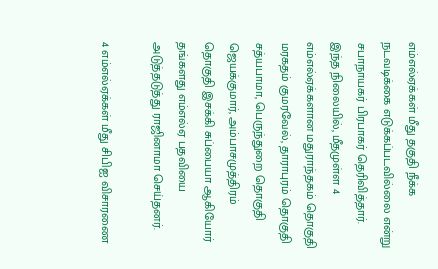எம்எல்ஏக்கள் மீது தகுதி நீக்க நடவடிக்கை எடுக்கப்படவில்லை என்று சபாநாயகர் பிரபாகர் தெரிவித்தார். இந்த நிலையில், மீதமுள்ள 4 எம்எல்ஏக்களான மதுராந்தகம் தொகுதி மரகதம் குமரவேல், தாராபுரம் தொகுதி சத்யபாமா, பெருந்துறை தொகுதி ஜெயக்குமார், அம்பாசமுத்திரம் தொகுதி இசக்கி சுப்பையா ஆகியோர் தங்களது எம்எல்ஏ பதவியை அடுத்தடுத்து ராஜினாமா செய்தனர்.

4 எம்எல்ஏக்கள் மீது சிபிஐ விசாரணை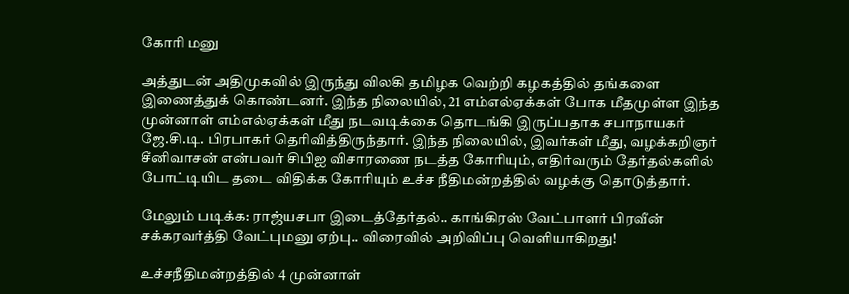கோரி மனு

அத்துடன் அதிமுகவில் இருந்து விலகி தமிழக வெற்றி கழகத்தில் தங்களை இணைத்துக் கொண்டனர். இந்த நிலையில், 21 எம்எல்ஏக்கள் போக மீதமுள்ள இந்த முன்னாள் எம்எல்ஏக்கள் மீது நடவடிக்கை தொடங்கி இருப்பதாக சபாநாயகர் ஜே.சி.டி. பிரபாகர் தெரிவித்திருந்தார். இந்த நிலையில், இவர்கள் மீது, வழக்கறிஞர் சீனிவாசன் என்பவர் சிபிஐ விசாரணை நடத்த கோரியும், எதிர்வரும் தேர்தல்களில் போட்டியிட தடை விதிக்க கோரியும் உச்ச நீதிமன்றத்தில் வழக்கு தொடுத்தார்.

மேலும் படிக்க: ராஜ்யசபா இடைத்தேர்தல்.. காங்கிரஸ் வேட்பாளர் பிரவீன் சக்கரவர்த்தி வேட்புமனு ஏற்பு.. விரைவில் அறிவிப்பு வெளியாகிறது!

உச்சநீதிமன்றத்தில் 4 முன்னாள்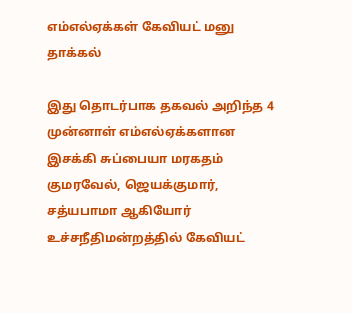எம்எல்ஏக்கள் கேவியட் மனு தாக்கல்

இது தொடர்பாக தகவல் அறிந்த 4 முன்னாள் எம்எல்ஏக்களான இசக்கி சுப்பையா மரகதம் குமரவேல், ஜெயக்குமார், சத்யபாமா ஆகியோர் உச்சநீதிமன்றத்தில் கேவியட்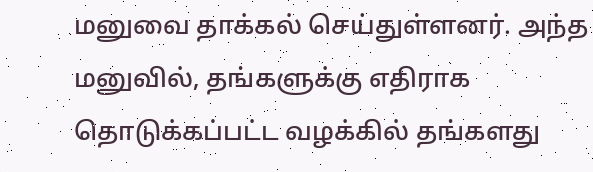மனுவை தாக்கல் செய்துள்ளனர். அந்த மனுவில், தங்களுக்கு எதிராக தொடுக்கப்பட்ட வழக்கில் தங்களது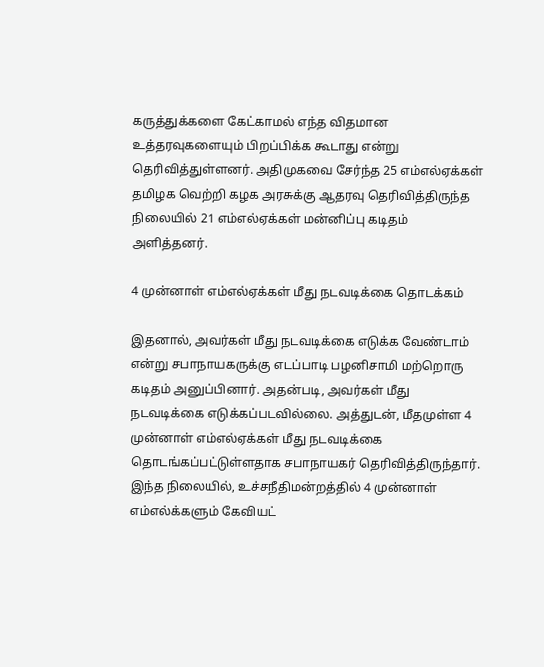கருத்துக்களை கேட்காமல் எந்த விதமான உத்தரவுகளையும் பிறப்பிக்க கூடாது என்று தெரிவித்துள்ளனர். அதிமுகவை சேர்ந்த 25 எம்எல்ஏக்கள் தமிழக வெற்றி கழக அரசுக்கு ஆதரவு தெரிவித்திருந்த நிலையில் 21 எம்எல்ஏக்கள் மன்னிப்பு கடிதம் அளித்தனர்.

4 முன்னாள் எம்எல்ஏக்கள் மீது நடவடிக்கை தொடக்கம்

இதனால், அவர்கள் மீது நடவடிக்கை எடுக்க வேண்டாம் என்று சபாநாயகருக்கு எடப்பாடி பழனிசாமி மற்றொரு கடிதம் அனுப்பினார். அதன்படி, அவர்கள் மீது நடவடிக்கை எடுக்கப்படவில்லை. அத்துடன், மீதமுள்ள 4 முன்னாள் எம்எல்ஏக்கள் மீது நடவடிக்கை தொடங்கப்பட்டுள்ளதாக சபாநாயகர் தெரிவித்திருந்தார். இந்த நிலையில், உச்சநீதிமன்றத்தில் 4 முன்னாள் எம்எல்க்களும் கேவியட்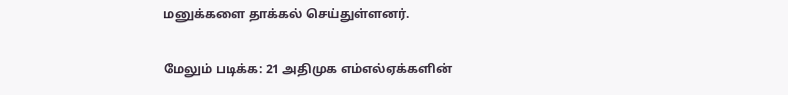மனுக்களை தாக்கல் செய்துள்ளனர்.

மேலும் படிக்க: 21 அதிமுக எம்எல்ஏக்களின்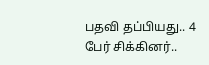பதவி தப்பியது.. 4 பேர் சிக்கினர்..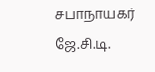சபாநாயகர் ஜே.சி.டி.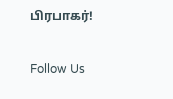பிரபாகர்!

Follow Us